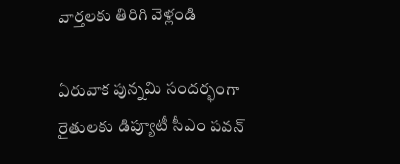వార్తలకు తిరిగి వెళ్లండి

ఏరువాక పున్నమి సందర్భంగా రైతులకు డిప్యూటీ సీఎం పవన్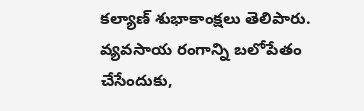కల్యాణ్ శుభాకాంక్షలు తెలిపారు. వ్యవసాయ రంగాన్ని బలోపేతం చేసేందుకు,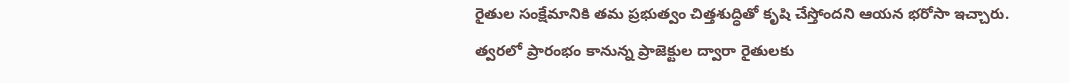రైతుల సంక్షేమానికి తమ ప్రభుత్వం చిత్తశుద్ధితో కృషి చేస్తోందని ఆయన భరోసా ఇచ్చారు.
త్వరలో ప్రారంభం కానున్న ప్రాజెక్టుల ద్వారా రైతులకు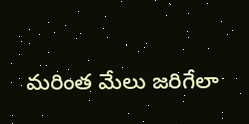మరింత మేలు జరిగేలా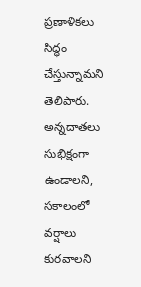ప్రణాళికలు సిద్ధం చేస్తున్నామని తెలిపారు. అన్నదాతలు సుభిక్షంగా ఉండాలని, సకాలంలో వర్షాలు కురవాలని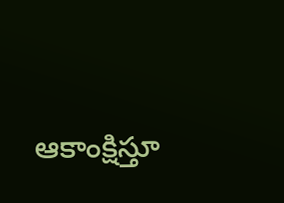ఆకాంక్షిస్తూ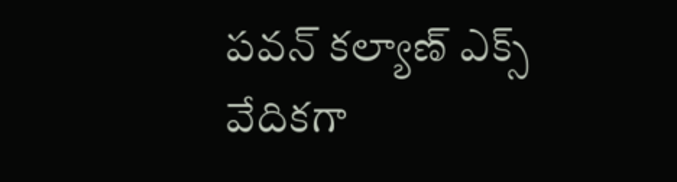పవన్ కల్యాణ్ ఎక్స్ వేదికగా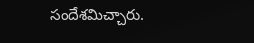సందేశమిచ్చారు.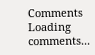Comments
Loading comments...